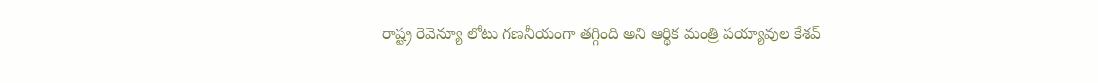రాష్ట్ర రెవెన్యూ లోటు గణనీయంగా తగ్గింది అని ఆర్థిక మంత్రి పయ్యావుల కేశవ్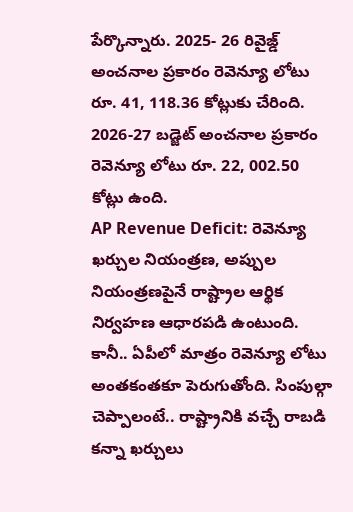పేర్కొన్నారు. 2025- 26 రివైజ్డ్ అంచనాల ప్రకారం రెవెన్యూ లోటు రూ. 41, 118.36 కోట్లుకు చేరింది. 2026-27 బడ్జెట్ అంచనాల ప్రకారం రెవెన్యూ లోటు రూ. 22, 002.50 కోట్లు ఉంది.
AP Revenue Deficit: రెవెన్యూ ఖర్చుల నియంత్రణ, అప్పుల నియంత్రణపైనే రాష్ట్రాల ఆర్థిక నిర్వహణ ఆధారపడి ఉంటుంది. కానీ.. ఏపీలో మాత్రం రెవెన్యూ లోటు అంతకంతకూ పెరుగుతోంది. సింపుల్గా చెప్పాలంటే.. రాష్ట్రానికి వచ్చే రాబడి కన్నా ఖర్చులు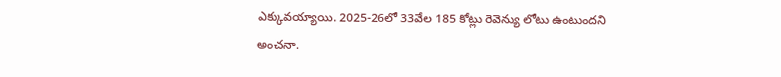ఎక్కువయ్యాయి. 2025-26లో 33వేల 185 కోట్లు రెవెన్యు లోటు ఉంటుందని అంచనా.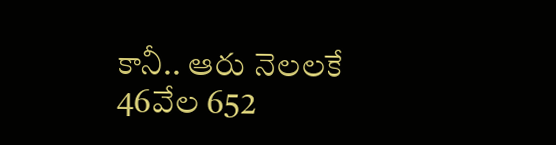కానీ.. ఆరు నెలలకే 46వేల 652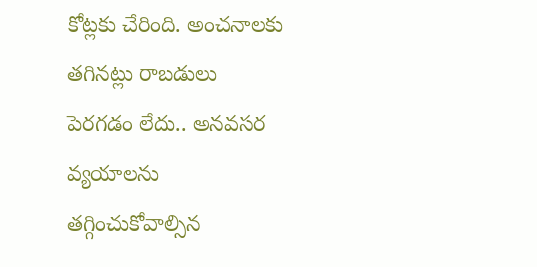కోట్లకు చేరింది. అంచనాలకు తగినట్లు రాబడులు పెరగడం లేదు.. అనవసర వ్యయాలను తగ్గించుకోవాల్సిన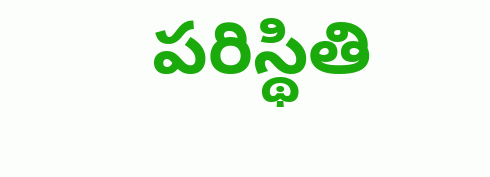పరిస్థితి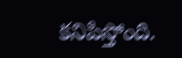కనిపిస్తోంది.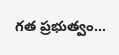గత ప్రభుత్వం…